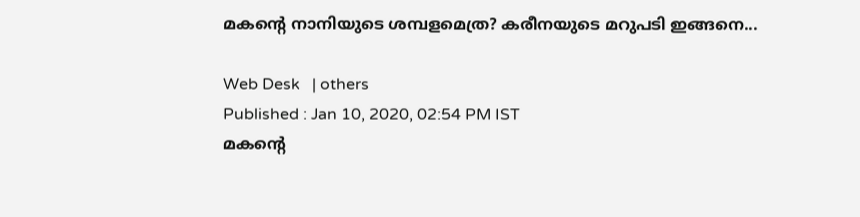മകന്‍റെ നാനിയുടെ ശമ്പളമെത്ര? കരീനയുടെ മറുപടി ഇങ്ങനെ...

Web Desk   | others
Published : Jan 10, 2020, 02:54 PM IST
മകന്‍റെ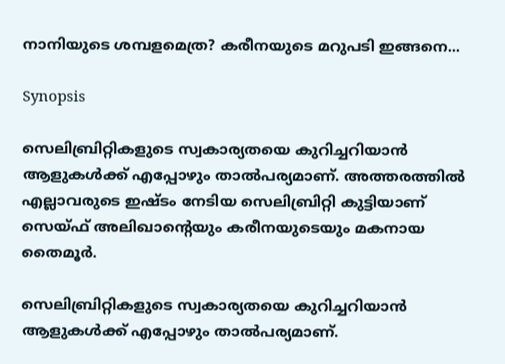നാനിയുടെ ശമ്പളമെത്ര? കരീനയുടെ മറുപടി ഇങ്ങനെ...

Synopsis

സെലിബ്രിറ്റികളുടെ സ്വകാര്യതയെ കുറിച്ചറിയാന്‍ ആളുകള്‍ക്ക് എപ്പോഴും താല്‍പര്യമാണ്. അത്തരത്തില്‍ എല്ലാവരുടെ ഇഷ്ടം നേടിയ സെലിബ്രിറ്റി കുട്ടിയാണ് സെയ്ഫ് അലിഖാന്‍റെയും കരീനയുടെയും മകനായ തൈമൂര്‍.

സെലിബ്രിറ്റികളുടെ സ്വകാര്യതയെ കുറിച്ചറിയാന്‍ ആളുകള്‍ക്ക് എപ്പോഴും താല്‍പര്യമാണ്.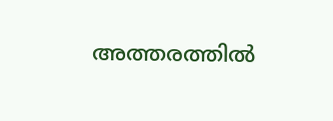അത്തരത്തില്‍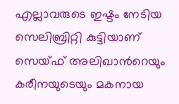എല്ലാവരുടെ ഇഷ്ടം നേടിയ സെലിബ്രിറ്റി കുട്ടിയാണ് സെയ്ഫ് അലിഖാന്‍റെയും കരീനയുടെയും മകനായ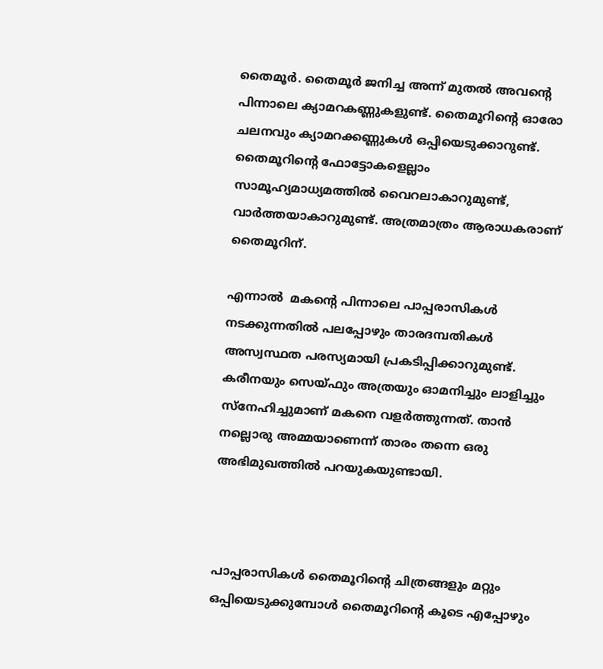തൈമൂര്‍. തൈമൂര്‍ ജനിച്ച അന്ന് മുതല്‍ അവന്‍റെ പിന്നാലെ ക്യാമറകണ്ണുകളുണ്ട്. തൈമൂറിന്‍റെ ഓരോ ചലനവും ക്യാമറക്കണ്ണുകള്‍ ഒപ്പിയെടുക്കാറുണ്ട്. തൈമൂറിന്‍റെ ഫോട്ടോകളെല്ലാം സാമൂഹ്യമാധ്യമത്തില്‍ വൈറലാകാറുമുണ്ട്, വാര്‍ത്തയാകാറുമുണ്ട്. അത്രമാത്രം ആരാധകരാണ് തൈമൂറിന്.

എന്നാല്‍  മകന്‍റെ പിന്നാലെ പാപ്പരാസികള്‍ നടക്കുന്നതില്‍ പലപ്പോഴും താരദമ്പതികള്‍ അസ്വസ്ഥത പരസ്യമായി പ്രകടിപ്പിക്കാറുമുണ്ട്. കരീനയും സെയ്ഫും അത്രയും ഓമനിച്ചും ലാളിച്ചും സ്നേഹിച്ചുമാണ് മകനെ വളര്‍ത്തുന്നത്. താന്‍ നല്ലൊരു അമ്മയാണെന്ന് താരം തന്നെ ഒരു അഭിമുഖത്തില്‍ പറയുകയുണ്ടായി.



പാപ്പരാസികള്‍ തൈമൂറിന്‍റെ ചിത്രങ്ങളും മറ്റും ഒപ്പിയെടുക്കുമ്പോള്‍ തൈമൂറിന്‍റെ കൂടെ എപ്പോഴും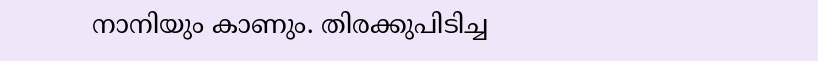നാനിയും കാണും. തിരക്കുപിടിച്ച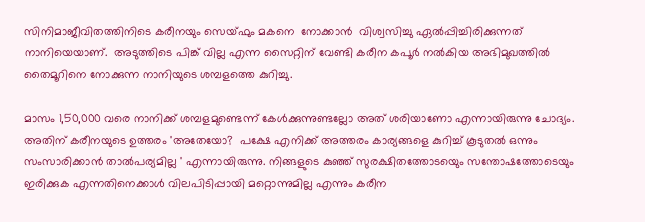സിനിമാജീവിതത്തിനിടെ കരീനയും സെയ്ഫും മകനെ  നോക്കാന്‍  വിശ്വസിച്ചു ഏല്‍പ്പിച്ചിരിക്കുന്നത് നാനിയെയാണ്.  അടുത്തിടെ പിങ്ക് വില്ല എന്ന സൈറ്റിന് വേണ്ടി കരീന കപൂര്‍ നല്‍കിയ അഭിമുഖത്തില്‍ തൈമൂറിനെ നോക്കുന്ന നാനിയുടെ ശമ്പളത്തെ കുറിച്ചു.

മാസം 1,50,000 വരെ നാനിക്ക് ശമ്പളമുണ്ടെന്ന് കേള്‍ക്കുന്നുണ്ടല്ലോ അത് ശരിയാണോ എന്നായിരുന്നു ചോദ്യം. അതിന് കരീനയുടെ ഉത്തരം 'അതേയോ?  പക്ഷേ എനിക്ക് അത്തരം കാര്യങ്ങളെ കുറിച്ച് കൂടുതല്‍ ഒന്നും സംസാരിക്കാന്‍ താല്‍പര്യമില്ല ' എന്നായിരുന്നു. നിങ്ങളുടെ കുഞ്ഞ് സുരക്ഷിതത്തോടയെും സന്തോഷത്തോടെയും ഇരിക്കുക എന്നതിനെക്കാള്‍ വിലപിടിപ്പായി മറ്റൊന്നുമില്ല എന്നും കരീന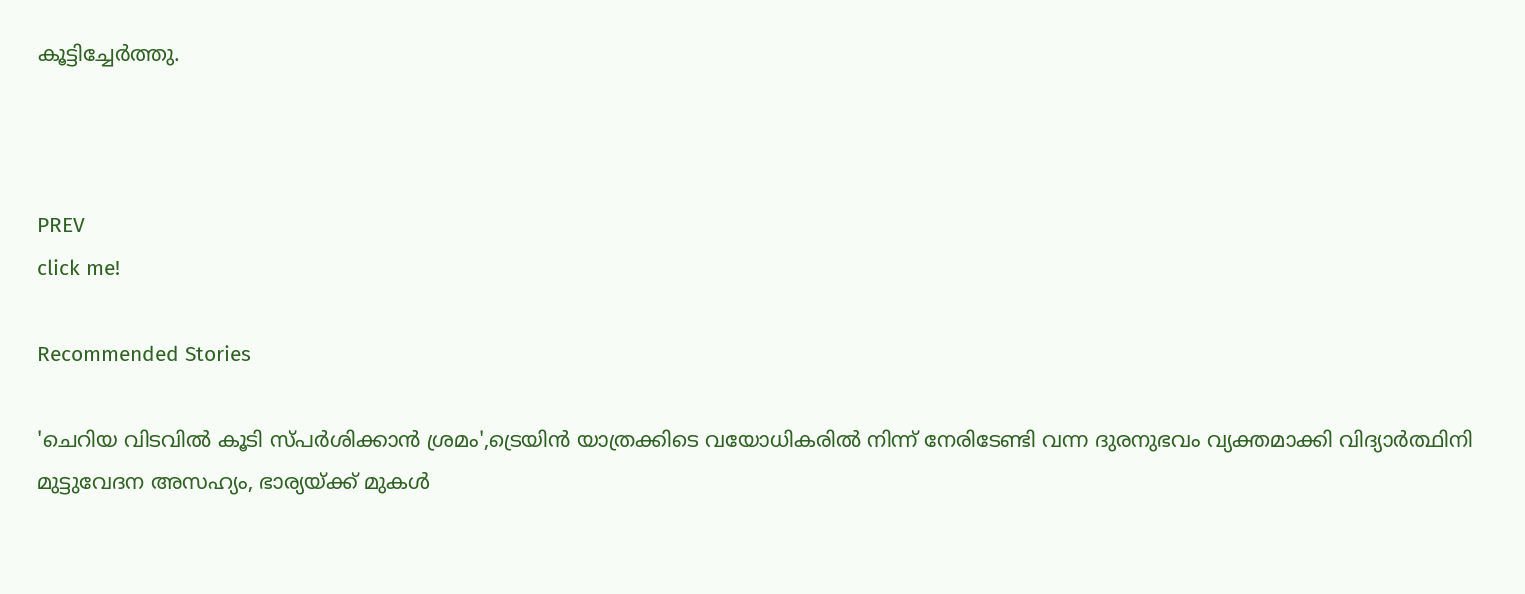കൂട്ടിച്ചേര്‍ത്തു.



PREV
click me!

Recommended Stories

'ചെറിയ വിടവിൽ കൂടി സ്പർശിക്കാൻ ശ്രമം',ട്രെയിൻ യാത്രക്കിടെ വയോധികരിൽ നിന്ന് നേരിടേണ്ടി വന്ന ദുരനുഭവം വ്യക്തമാക്കി വിദ്യാർത്ഥിനി
മുട്ടുവേദന അസഹ്യം, ഭാര്യയ്ക്ക് മുകൾ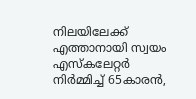നിലയിലേക്ക് എത്താനായി സ്വയം എസ്കലേറ്റർ നിർമ്മിച്ച് 65കാരൻ,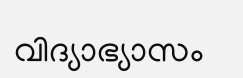വിദ്യാഭ്യാസം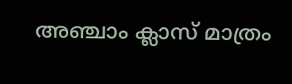അഞ്ചാം ക്ലാസ് മാത്രം